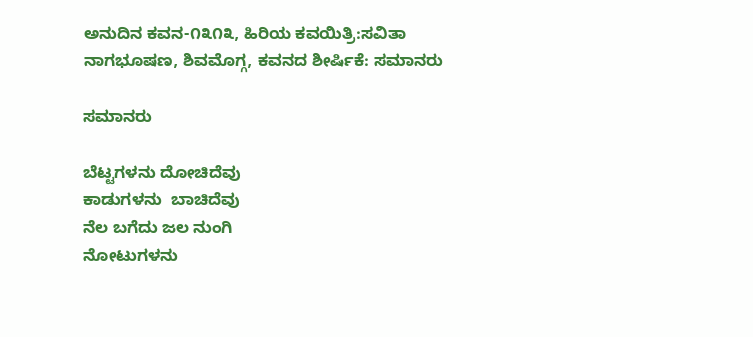ಅನುದಿನ‌ ಕವನ-೧೩೧೩, ಹಿರಿಯ ಕವಯಿತ್ರಿ:ಸವಿತಾ ನಾಗಭೂಷಣ, ಶಿವಮೊಗ್ಗ, ಕವನದ ಶೀರ್ಷಿಕೆ: ಸಮಾನರು

ಸಮಾನರು

ಬೆಟ್ಟಗಳನು ದೋಚಿದೆವು
ಕಾಡುಗಳನು  ಬಾಚಿದೆವು
ನೆಲ ಬಗೆದು ಜಲ ನುಂಗಿ
ನೋಟುಗಳನು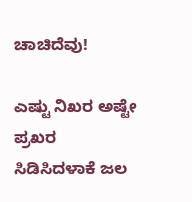ಚಾಚಿದೆವು!

ಎಷ್ಟು ನಿಖರ ಅಷ್ಟೇ ಪ್ರಖರ
ಸಿಡಿಸಿದಳಾಕೆ ಜಲ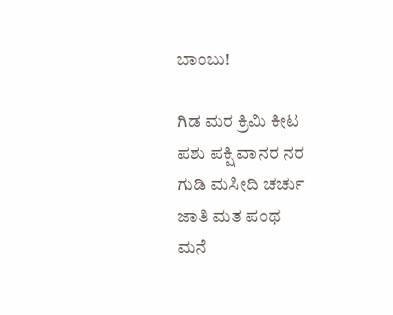ಬಾಂಬು!

ಗಿಡ ಮರ ಕ್ರಿಮಿ ಕೀಟ
ಪಶು ಪಕ್ಷಿ ವಾನರ ನರ
ಗುಡಿ ಮಸೀದಿ ಚರ್ಚು
ಜಾತಿ ಮತ ಪಂಥ
ಮನೆ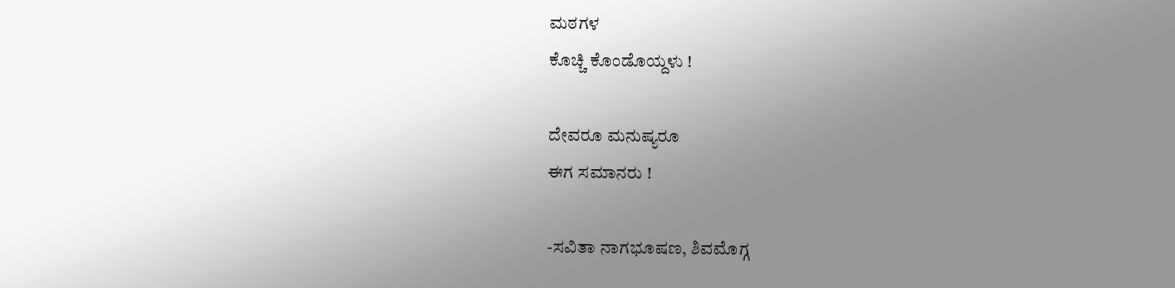ಮಠಗಳ
ಕೊಚ್ಚಿ ಕೊಂಡೊಯ್ದಳು !

ದೇವರೂ ಮನುಷ್ಯರೂ
ಈಗ ಸಮಾನರು !

-ಸವಿತಾ ನಾಗಭೂಷಣ, ಶಿವಮೊಗ್ಗ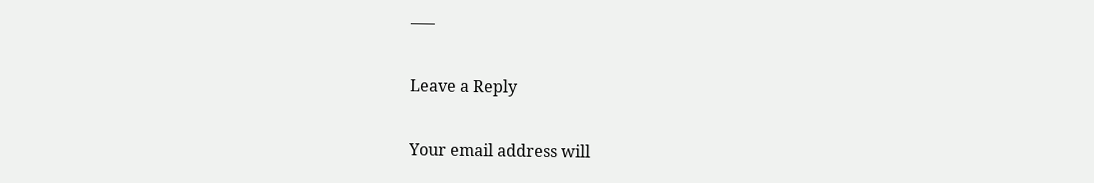—–

Leave a Reply

Your email address will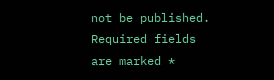not be published. Required fields are marked *